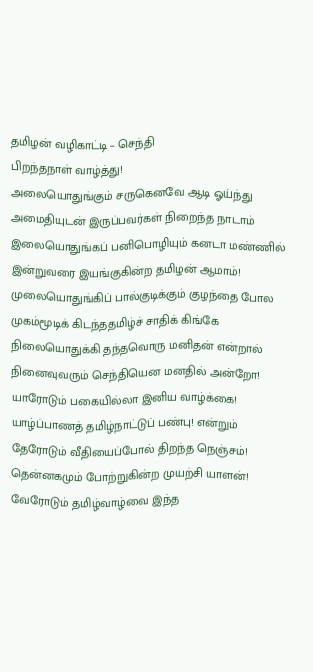தமிழன் வழிகாட்டி – செந்தி
பிறந்தநாள் வாழ்த்து!
அலையொதுங்கும் சருகெனவே ஆடி ஓய்ந்து
அமைதியுடன் இருப்பவர்கள் நிறைந்த நாடாம்
இலையொதுங்கப் பனிபொழியும் கனடா மண்ணில்
இன்றுவரை இயங்குகின்ற தமிழன் ஆமாம்!
முலையொதுங்கிப் பால்குடிக்கும் குழந்தை போல
முகம்மூடிக் கிடந்ததமிழ்ச் சாதிக் கிங்கே
நிலையொதுக்கி தந்தவொரு மனிதன் என்றால்
நினைவுவரும் செந்தியென மனதில் அன்றோ!
யாரோடும் பகையில்லா இனிய வாழ்க்கை!
யாழ்ப்பாணத் தமிழ்நாட்டுப் பண்பு! என்றும்
தேரோடும் வீதியைப்போல் திறந்த நெஞ்சம்!
தென்னகமும் போற்றுகின்ற முயற்சி யாளன்!
வேரோடும் தமிழ்வாழ்வை இந்த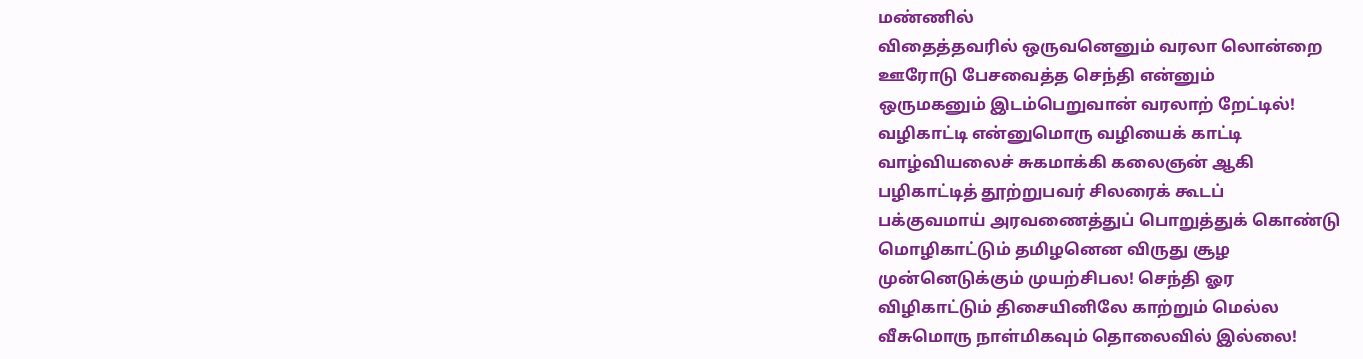மண்ணில்
விதைத்தவரில் ஒருவனெனும் வரலா லொன்றை
ஊரோடு பேசவைத்த செந்தி என்னும்
ஒருமகனும் இடம்பெறுவான் வரலாற் றேட்டில்!
வழிகாட்டி என்னுமொரு வழியைக் காட்டி
வாழ்வியலைச் சுகமாக்கி கலைஞன் ஆகி
பழிகாட்டித் தூற்றுபவர் சிலரைக் கூடப்
பக்குவமாய் அரவணைத்துப் பொறுத்துக் கொண்டு
மொழிகாட்டும் தமிழனென விருது சூழ
முன்னெடுக்கும் முயற்சிபல! செந்தி ஓர
விழிகாட்டும் திசையினிலே காற்றும் மெல்ல
வீசுமொரு நாள்மிகவும் தொலைவில் இல்லை!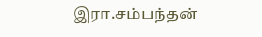இரா.சம்பந்தன்